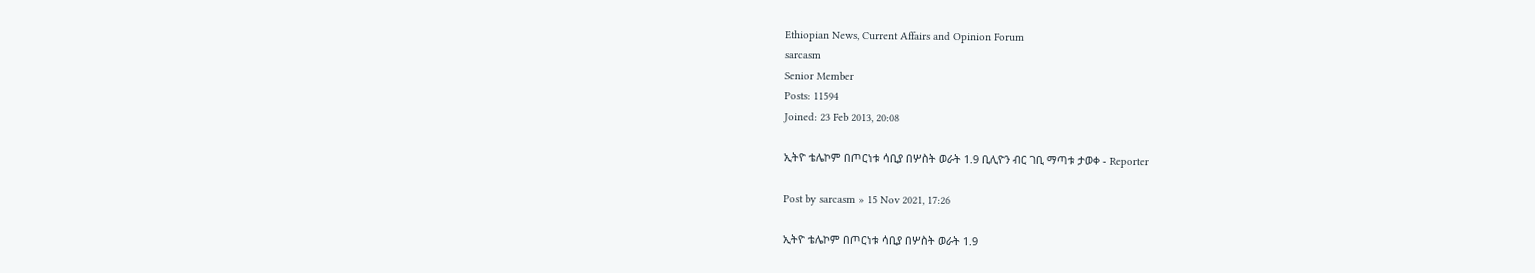Ethiopian News, Current Affairs and Opinion Forum
sarcasm
Senior Member
Posts: 11594
Joined: 23 Feb 2013, 20:08

ኢትዮ ቴሌኮም በጦርነቱ ሳቢያ በሦስት ወራት 1.9 ቢሊዮን ብር ገቢ ማጣቱ ታወቀ - Reporter

Post by sarcasm » 15 Nov 2021, 17:26

ኢትዮ ቴሌኮም በጦርነቱ ሳቢያ በሦስት ወራት 1.9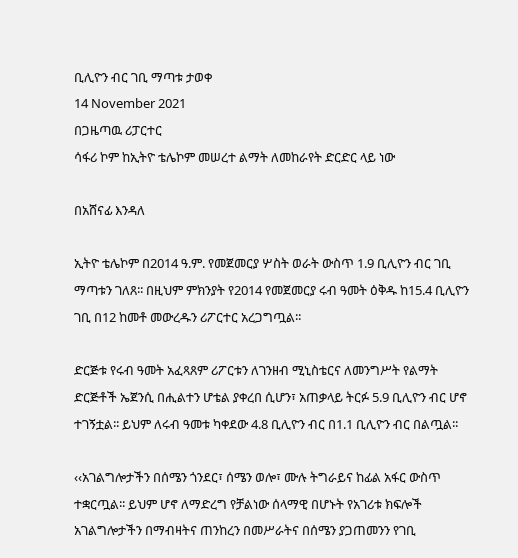ቢሊዮን ብር ገቢ ማጣቱ ታወቀ
14 November 2021
በጋዜጣዉ ሪፓርተር
ሳፋሪ ኮም ከኢትዮ ቴሌኮም መሠረተ ልማት ለመከራየት ድርድር ላይ ነው

በአሸናፊ እንዳለ

ኢትዮ ቴሌኮም በ2014 ዓ.ም. የመጀመርያ ሦስት ወራት ውስጥ 1.9 ቢሊዮን ብር ገቢ ማጣቱን ገለጸ፡፡ በዚህም ምክንያት የ2014 የመጀመርያ ሩብ ዓመት ዕቅዱ ከ15.4 ቢሊዮን ገቢ በ12 ከመቶ መውረዱን ሪፖርተር አረጋግጧል፡፡

ድርጅቱ የሩብ ዓመት አፈጻጸም ሪፖርቱን ለገንዘብ ሚኒስቴርና ለመንግሥት የልማት ድርጅቶች ኤጀንሲ በሒልተን ሆቴል ያቀረበ ሲሆን፣ አጠቃላይ ትርፉ 5.9 ቢሊዮን ብር ሆኖ ተገኝቷል፡፡ ይህም ለሩብ ዓመቱ ካቀደው 4.8 ቢሊዮን ብር በ1.1 ቢሊዮን ብር በልጧል፡፡

‹‹አገልግሎታችን በሰሜን ጎንደር፣ ሰሜን ወሎ፣ ሙሉ ትግራይና ከፊል አፋር ውስጥ ተቋርጧል፡፡ ይህም ሆኖ ለማድረግ የቻልነው ሰላማዊ በሆኑት የአገሪቱ ክፍሎች አገልግሎታችን በማብዛትና ጠንከረን በመሥራትና በሰሜን ያጋጠመንን የገቢ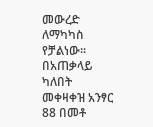መውረድ ለማካካስ የቻልነው፡፡ በአጠቃላይ ካለበት መቀዛቀዝ አንፃር 88 በመቶ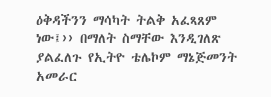ዕቅዳችንን ማሳካት ትልቅ አፈጻጸም ነው፤›› በማለት ስማቸው እንዲገለጽ ያልፈለጉ የኢትዮ ቴሌኮም ማኔጅመንት አመራር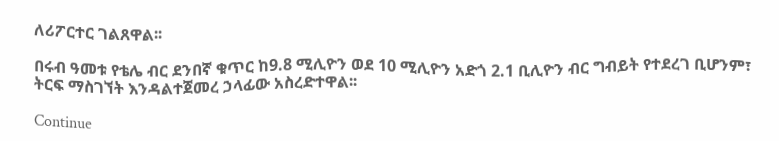ለሪፖርተር ገልጸዋል፡፡

በሩብ ዓመቱ የቴሌ ብር ደንበኛ ቁጥር ከ9.8 ሚሊዮን ወደ 10 ሚሊዮን አድጎ 2.1 ቢሊዮን ብር ግብይት የተደረገ ቢሆንም፣ ትርፍ ማስገኘት እንዳልተጀመረ ኃላፊው አስረድተዋል፡፡

Continue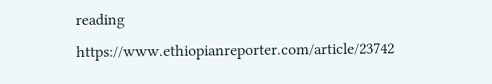reading https://www.ethiopianreporter.com/article/23742